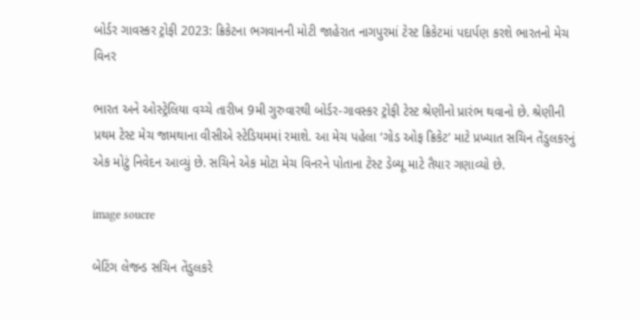બોર્ડર ગાવસ્કર ટ્રોફી 2023: ક્રિકેટના ભગવાનની મોટી જાહેરાત નાગપુરમાં ટેસ્ટ ક્રિકેટમાં પદાર્પણ કરશે ભારતનો મેચ વિનર

ભારત અને ઓસ્ટ્રેલિયા વચ્ચે તારીખ 9મી ગુરુવારથી બોર્ડર-ગાવસ્કર ટ્રોફી ટેસ્ટ શ્રેણીનો પ્રારંભ થવાનો છે. શ્રેણીની પ્રથમ ટેસ્ટ મેચ જામથાના વીસીએ સ્ટેડિયમમાં રમાશે. આ મેચ પહેલા ‘ગોડ ઓફ ક્રિકેટ’ માટે પ્રખ્યાત સચિન તેંડુલકરનું એક મોટું નિવેદન આવ્યું છે. સચિને એક મોટા મેચ વિનરને પોતાના ટેસ્ટ ડેબ્યૂ માટે તૈયાર ગણાવ્યો છે.

image soucre

બેટિંગ લેજન્ડ સચિન તેંડુલકરે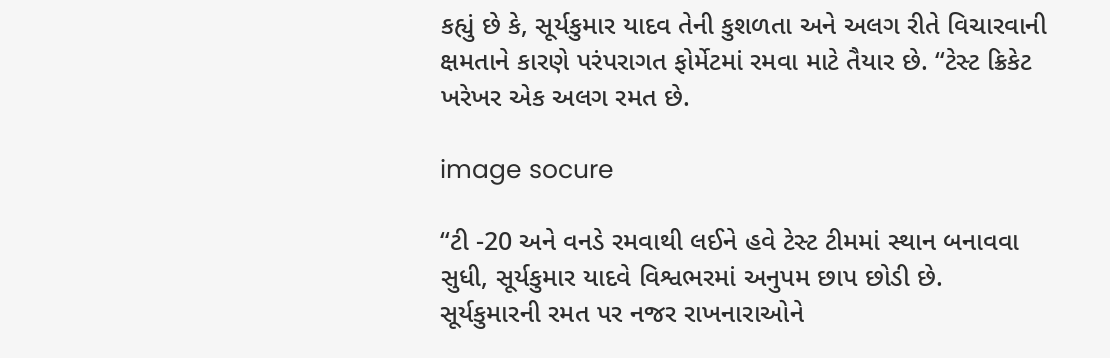કહ્યું છે કે, સૂર્યકુમાર યાદવ તેની કુશળતા અને અલગ રીતે વિચારવાની ક્ષમતાને કારણે પરંપરાગત ફોર્મેટમાં રમવા માટે તૈયાર છે. “ટેસ્ટ ક્રિકેટ ખરેખર એક અલગ રમત છે.

image socure

“ટી -20 અને વનડે રમવાથી લઈને હવે ટેસ્ટ ટીમમાં સ્થાન બનાવવા સુધી, સૂર્યકુમાર યાદવે વિશ્વભરમાં અનુપમ છાપ છોડી છે. સૂર્યકુમારની રમત પર નજર રાખનારાઓને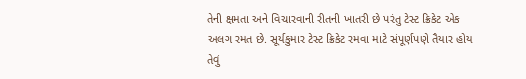તેની ક્ષમતા અને વિચારવાની રીતની ખાતરી છે પરંતુ ટેસ્ટ ક્રિકેટ એક અલગ રમત છે. સૂર્યકુમાર ટેસ્ટ ક્રિકેટ રમવા માટે સંપૂર્ણપણે તૈયાર હોય તેવું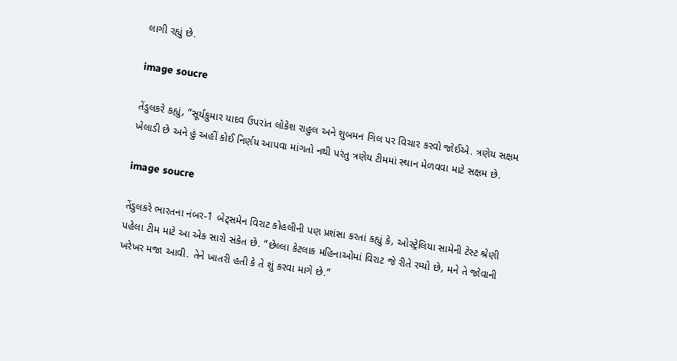લાગી રહ્યું છે.

image soucre

તેંડુલકરે કહ્યું, “સૂર્યકુમાર યાદવ ઉપરાંત લોકેશ રાહુલ અને શુબમન ગિલ પર વિચાર કરવો જોઈએ. ત્રણેય સક્ષમ ખેલાડી છે અને હું અહીં કોઈ નિર્ણય આપવા માંગતો નથી પરંતુ ત્રણેય ટીમમાં સ્થાન મેળવવા માટે સક્ષમ છે.

image soucre

તેંડુલકરે ભારતના નંબર-1 બેટ્સમેન વિરાટ કોહલીની પણ પ્રશંસા કરતાં કહ્યું કે, ઓસ્ટ્રેલિયા સામેની ટેસ્ટ શ્રેણી પહેલા ટીમ માટે આ એક સારો સંકેત છે. “છેલ્લા કેટલાક મહિનાઓમાં વિરાટ જે રીતે રમ્યો છે, મને તે જોવાની ખરેખર મજા આવી. તેને ખાતરી હતી કે તે શું કરવા માગે છે.”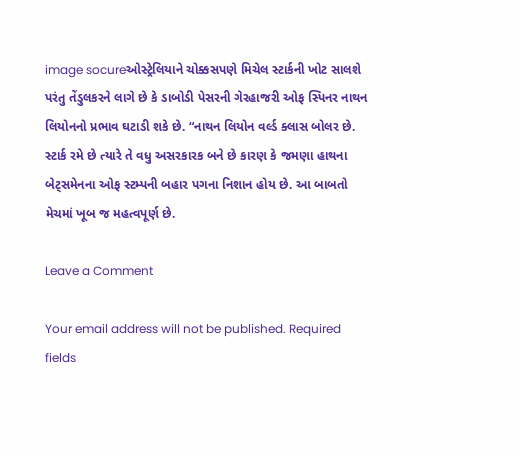image socureઓસ્ટ્રેલિયાને ચોક્કસપણે મિચેલ સ્ટાર્કની ખોટ સાલશે પરંતુ તેંડુલકરને લાગે છે કે ડાબોડી પેસરની ગેરહાજરી ઓફ સ્પિનર નાથન લિયોનનો પ્રભાવ ઘટાડી શકે છે. “નાથન લિયોન વર્લ્ડ ક્લાસ બોલર છે. સ્ટાર્ક રમે છે ત્યારે તે વધુ અસરકારક બને છે કારણ કે જમણા હાથના બેટ્સમેનના ઓફ સ્ટમ્પની બહાર પગના નિશાન હોય છે. આ બાબતો મેચમાં ખૂબ જ મહત્વપૂર્ણ છે.

Leave a Comment

Your email address will not be published. Required fields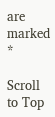are marked *

Scroll to Top